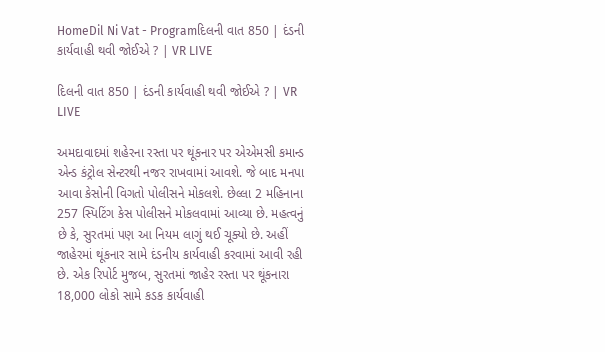HomeDil Ni Vat - Programદિલની વાત 850 | દંડની કાર્યવાહી થવી જોઈએ ? | VR LIVE

દિલની વાત 850 | દંડની કાર્યવાહી થવી જોઈએ ? | VR LIVE

અમદાવાદમાં શહેરના રસ્તા પર થૂંકનાર પર એએમસી કમાન્ડ એન્ડ કંટ્રોલ સેન્ટરથી નજર રાખવામાં આવશે. જે બાદ મનપા આવા કેસોની વિગતો પોલીસને મોકલશે. છેલ્લા 2 મહિનાના 257 સ્પિટિંગ કેસ પોલીસને મોકલવામાં આવ્યા છે. મહત્વનું છે કે, સુરતમાં પણ આ નિયમ લાગું થઈ ચૂક્યો છે. અહીં જાહેરમાં થૂંકનાર સામે દંડનીય કાર્યવાહી કરવામાં આવી રહી છે. એક રિપોર્ટ મુજબ, સુરતમાં જાહેર રસ્તા પર થૂંકનારા 18,000 લોકો સામે કડક કાર્યવાહી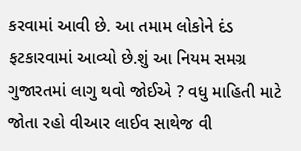કરવામાં આવી છે. આ તમામ લોકોને દંડ ફટકારવામાં આવ્યો છે.શું આ નિયમ સમગ્ર ગુજારતમાં લાગુ થવો જોઈએ ? વધુ માહિતી માટે જોતા રહો વીઆર લાઈવ સાથેજ વી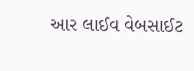આર લાઈવ વેબસાઈટ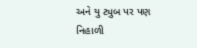અને યુ ટ્યુબ પર પણ નિહાળી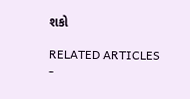શકો

RELATED ARTICLES
-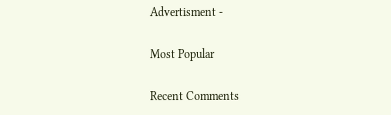Advertisment -

Most Popular

Recent Comments